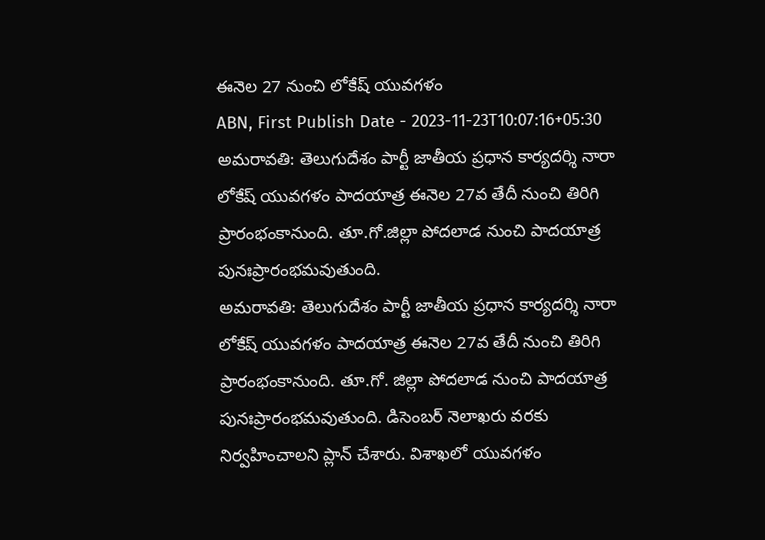ఈనెల 27 నుంచి లోకేష్ యువగళం
ABN, First Publish Date - 2023-11-23T10:07:16+05:30
అమరావతి: తెలుగుదేశం పార్టీ జాతీయ ప్రధాన కార్యదర్శి నారా లోకేష్ యువగళం పాదయాత్ర ఈనెల 27వ తేదీ నుంచి తిరిగి ప్రారంభంకానుంది. తూ.గో.జిల్లా పోదలాడ నుంచి పాదయాత్ర పునఃప్రారంభమవుతుంది.
అమరావతి: తెలుగుదేశం పార్టీ జాతీయ ప్రధాన కార్యదర్శి నారా లోకేష్ యువగళం పాదయాత్ర ఈనెల 27వ తేదీ నుంచి తిరిగి ప్రారంభంకానుంది. తూ.గో. జిల్లా పోదలాడ నుంచి పాదయాత్ర పునఃప్రారంభమవుతుంది. డిసెంబర్ నెలాఖరు వరకు నిర్వహించాలని ప్లాన్ చేశారు. విశాఖలో యువగళం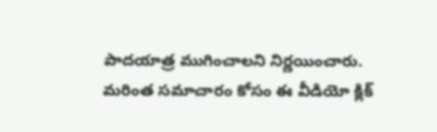పాదయాత్ర ముగించాలని నిర్ణయించారు. మరింత సమాచారం కోసం ఈ వీడియో క్లిక్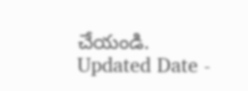చేయండి.
Updated Date -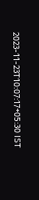2023-11-23T10:07:17+05:30 IST